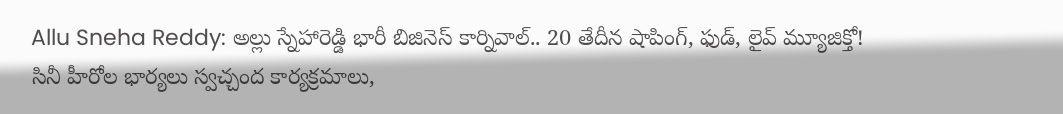Allu Sneha Reddy: అల్లు స్నేహారెడ్డి భారీ బిజినెస్ కార్నివాల్.. 20 తేదీన షాపింగ్, ఫుడ్, లైవ్ మ్యూజిక్తో!
సినీ హీరోల భార్యలు స్వచ్చంద కార్యక్రమాలు,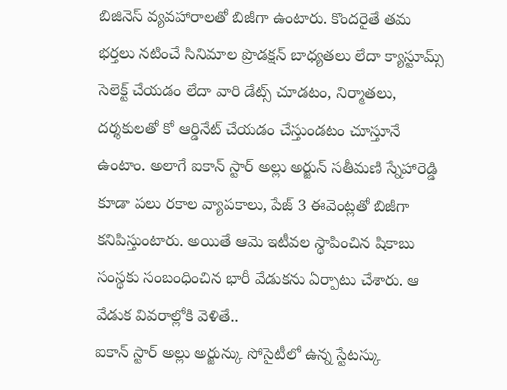బిజినెస్ వ్యవహారాలతో బిజీగా ఉంటారు. కొందరైతే తమ భర్తలు నటించే సినిమాల ప్రొడక్షన్ బాధ్యతలు లేదా క్యాస్టూమ్స్ సెలెక్ట్ చేయడం లేదా వారి డేట్స్ చూడటం, నిర్మాతలు, దర్శకులతో కో ఆర్డినేట్ చేయడం చేస్తుండటం చూస్తూనే ఉంటాం. అలాగే ఐకాన్ స్టార్ అల్లు అర్జున్ సతీమణి స్నేహారెడ్డి కూడా పలు రకాల వ్యాపకాలు, పేజ్ 3 ఈవెంట్లతో బిజీగా కనిపిస్తుంటారు. అయితే ఆమె ఇటీవల స్థాపించిన షికాబు సంస్థకు సంబంధించిన భారీ వేడుకను ఏర్పాటు చేశారు. ఆ వేడుక వివరాల్లోకి వెళితే..
ఐకాన్ స్టార్ అల్లు అర్జున్కు సోసైటీలో ఉన్న స్టేటస్కు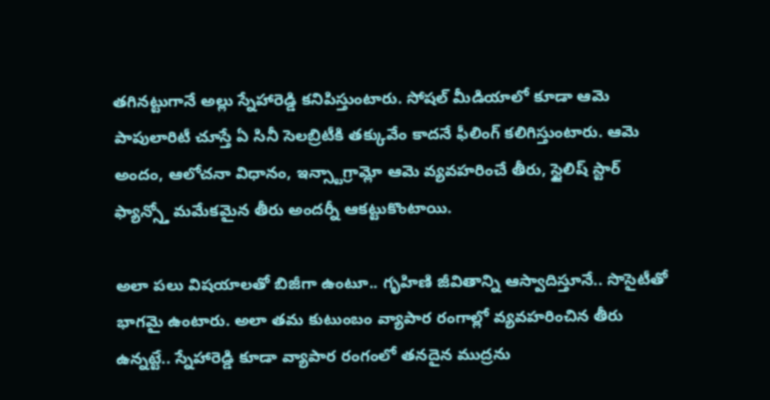తగినట్టుగానే అల్లు స్నేహారెడ్డి కనిపిస్తుంటారు. సోషల్ మీడియాలో కూడా ఆమె పాపులారిటీ చూస్తే ఏ సినీ సెలబ్రిటీకి తక్కువేం కాదనే ఫీలింగ్ కలిగిస్తుంటారు. ఆమె అందం, ఆలోచనా విధానం, ఇన్స్టాగ్రామ్లో ఆమె వ్యవహరించే తీరు, స్టైలిష్ స్టార్ ఫ్యాన్స్తో మమేకమైన తీరు అందర్నీ ఆకట్టుకొంటాయి.

అలా పలు విషయాలతో బిజీగా ఉంటూ.. గృహిణి జీవితాన్ని ఆస్వాదిస్తూనే.. సొసైటీతో భాగమై ఉంటారు. అలా తమ కుటుంబం వ్యాపార రంగాల్లో వ్యవహరించిన తీరు ఉన్నట్టే.. స్నేహారెడ్డి కూడా వ్యాపార రంగంలో తనదైన ముద్రను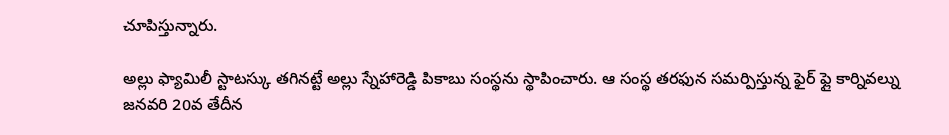చూపిస్తున్నారు.

అల్లు ఫ్యామిలీ స్టాటస్కు తగినట్టే అల్లు స్నేహారెడ్డి పికాబు సంస్థను స్థాపించారు. ఆ సంస్థ తరఫున సమర్పిస్తున్న ఫైర్ ఫ్లై కార్నివల్ను జనవరి 20వ తేదీన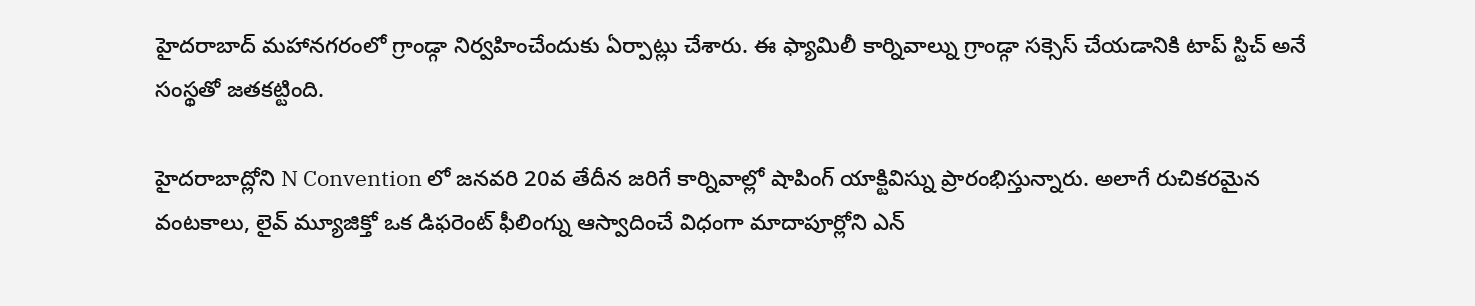హైదరాబాద్ మహానగరంలో గ్రాండ్గా నిర్వహించేందుకు ఏర్పాట్లు చేశారు. ఈ ఫ్యామిలీ కార్నివాల్ను గ్రాండ్గా సక్సెస్ చేయడానికి టాప్ స్టిచ్ అనే సంస్థతో జతకట్టింది.

హైదరాబాద్లోని N Convention లో జనవరి 20వ తేదీన జరిగే కార్నివాల్లో షాపింగ్ యాక్టివిస్ను ప్రారంభిస్తున్నారు. అలాగే రుచికరమైన వంటకాలు, లైవ్ మ్యూజిక్తో ఒక డిఫరెంట్ ఫీలింగ్ను ఆస్వాదించే విధంగా మాదాపూర్లోని ఎన్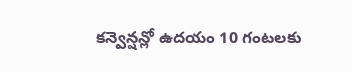కన్వెన్షన్లో ఉదయం 10 గంటలకు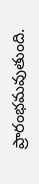ప్రారంభమవుతుంది.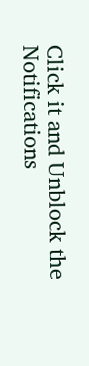Click it and Unblock the Notifications